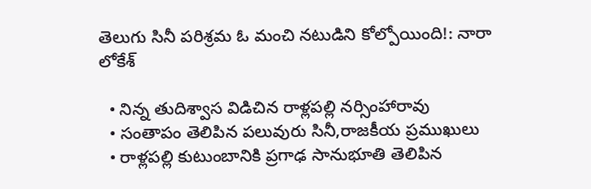తెలుగు సినీ పరిశ్రమ ఓ మంచి నటుడిని కోల్పోయింది!: నారా లోకేశ్

  • నిన్న తుదిశ్వాస విడిచిన రాళ్లపల్లి నర్సింహారావు
  • సంతాపం తెలిపిన పలువురు సినీ,రాజకీయ ప్రముఖులు
  • రాళ్లపల్లి కుటుంబానికి ప్రగాఢ సానుభూతి తెలిపిన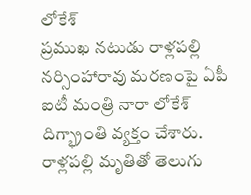లోకేశ్
ప్రముఖ నటుడు రాళ్లపల్లి నర్సింహారావు మరణంపై ఏపీ ఐటీ మంత్రి నారా లోకేశ్ దిగ్భ్రాంతి వ్యక్తం చేశారు. రాళ్లపల్లి మృతితో తెలుగు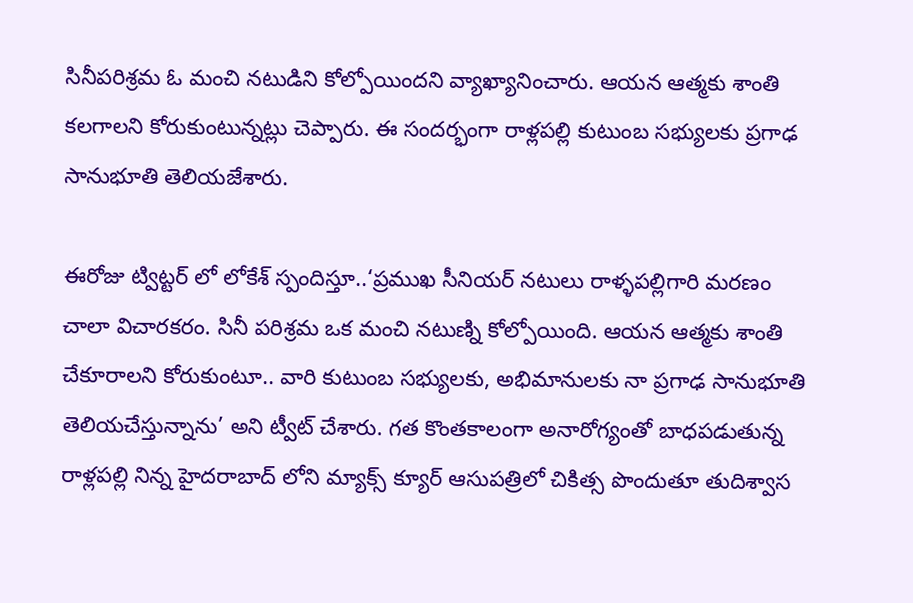సినీపరిశ్రమ ఓ మంచి నటుడిని కోల్పోయిందని వ్యాఖ్యానించారు. ఆయన ఆత్మకు శాంతి కలగాలని కోరుకుంటున్నట్లు చెప్పారు. ఈ సందర్భంగా రాళ్లపల్లి కుటుంబ సభ్యులకు ప్రగాఢ సానుభూతి తెలియజేశారు.

ఈరోజు ట్విట్టర్ లో లోకేశ్ స్పందిస్తూ..‘ప్రముఖ సీనియర్ నటులు రాళ్ళపల్లిగారి మరణం చాలా విచారకరం. సినీ పరిశ్రమ ఒక మంచి నటుణ్ని కోల్పోయింది. ఆయన ఆత్మకు శాంతి చేకూరాలని కోరుకుంటూ.. వారి కుటుంబ సభ్యులకు, అభిమానులకు నా ప్రగాఢ సానుభూతి తెలియచేస్తున్నాను’ అని ట్వీట్ చేశారు. గత కొంతకాలంగా అనారోగ్యంతో బాధపడుతున్న రాళ్లపల్లి నిన్న హైదరాబాద్ లోని మ్యాక్స్ క్యూర్ ఆసుపత్రిలో చికిత్స పొందుతూ తుదిశ్వాస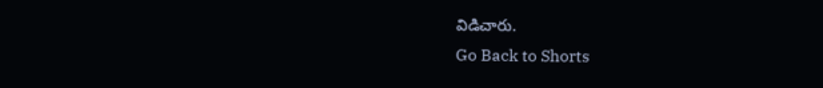విడిచారు.
Go Back to Shorts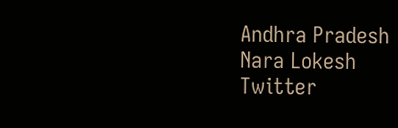Andhra Pradesh
Nara Lokesh
Twitter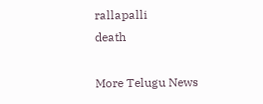rallapalli
death

More Telugu News